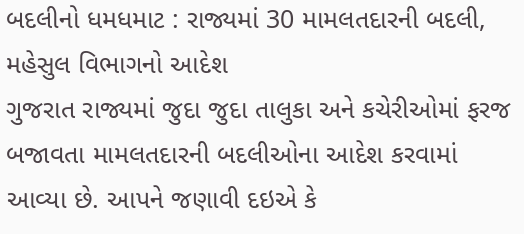બદલીનો ધમધમાટ : રાજ્યમાં 30 મામલતદારની બદલી, મહેસુલ વિભાગનો આદેશ
ગુજરાત રાજ્યમાં જુદા જુદા તાલુકા અને કચેરીઓમાં ફરજ બજાવતા મામલતદારની બદલીઓના આદેશ કરવામાં આવ્યા છે. આપને જણાવી દઇએ કે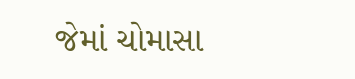જેમાં ચોમાસા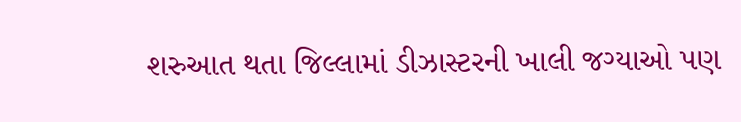શરુઆત થતા જિલ્લામાં ડીઝાસ્ટરની ખાલી જગ્યાઓ પણ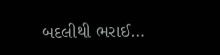બદલીથી ભરાઈ…